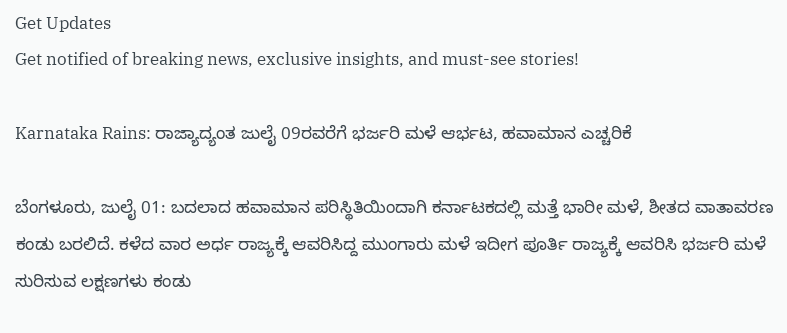Get Updates
Get notified of breaking news, exclusive insights, and must-see stories!

Karnataka Rains: ರಾಜ್ಯಾದ್ಯಂತ ಜುಲೈ 09ರವರೆಗೆ ಭರ್ಜರಿ ಮಳೆ ಆರ್ಭಟ, ಹವಾಮಾನ ಎಚ್ಚರಿಕೆ

ಬೆಂಗಳೂರು, ಜುಲೈ 01: ಬದಲಾದ ಹವಾಮಾನ ಪರಿಸ್ಥಿತಿಯಿಂದಾಗಿ ಕರ್ನಾಟಕದಲ್ಲಿ ಮತ್ತೆ ಭಾರೀ ಮಳೆ, ಶೀತದ ವಾತಾವರಣ ಕಂಡು ಬರಲಿದೆ. ಕಳೆದ ವಾರ ಅರ್ಧ ರಾಜ್ಯಕ್ಕೆ ಆವರಿಸಿದ್ದ ಮುಂಗಾರು ಮಳೆ ಇದೀಗ ಪೂರ್ತಿ ರಾಜ್ಯಕ್ಕೆ ಆವರಿಸಿ ಭರ್ಜರಿ ಮಳೆ ಸುರಿಸುವ ಲಕ್ಷಣಗಳು ಕಂಡು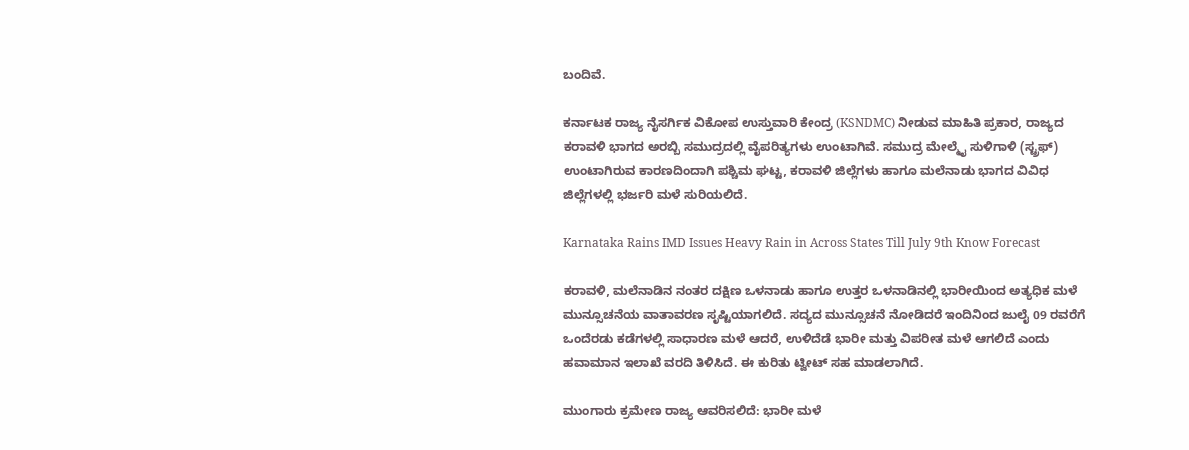ಬಂದಿವೆ.

ಕರ್ನಾಟಕ ರಾಜ್ಯ ನೈಸರ್ಗಿಕ ವಿಕೋಪ ಉಸ್ತುವಾರಿ ಕೇಂದ್ರ (KSNDMC) ನೀಡುವ ಮಾಹಿತಿ ಪ್ರಕಾರ, ರಾಜ್ಯದ ಕರಾವಳಿ ಭಾಗದ ಅರಬ್ಬಿ ಸಮುದ್ರದಲ್ಲಿ ವೈಪರಿತ್ಯಗಳು ಉಂಟಾಗಿವೆ. ಸಮುದ್ರ ಮೇಲ್ಮೈ ಸುಳಿಗಾಳಿ (ಸ್ಟ್ರಫ್) ಉಂಟಾಗಿರುವ ಕಾರಣದಿಂದಾಗಿ ಪಶ್ಚಿಮ ಘಟ್ಟ, ಕರಾವಳಿ ಜಿಲ್ಲೆಗಳು ಹಾಗೂ ಮಲೆನಾಡು ಭಾಗದ ವಿವಿಧ ಜಿಲ್ಲೆಗಳಲ್ಲಿ ಭರ್ಜರಿ ಮಳೆ ಸುರಿಯಲಿದೆ.

Karnataka Rains IMD Issues Heavy Rain in Across States Till July 9th Know Forecast

ಕರಾವಳಿ, ಮಲೆನಾಡಿನ ನಂತರ ದಕ್ಷಿಣ ಒಳನಾಡು ಹಾಗೂ ಉತ್ತರ ಒಳನಾಡಿನಲ್ಲಿ ಭಾರೀಯಿಂದ ಅತ್ಯಧಿಕ ಮಳೆ ಮುನ್ಸೂಚನೆಯ ವಾತಾವರಣ ಸೃಷ್ಟಿಯಾಗಲಿದೆ. ಸದ್ಯದ ಮುನ್ಸೂಚನೆ ನೋಡಿದರೆ ಇಂದಿನಿಂದ ಜುಲೈ 09 ರವರೆಗೆ ಒಂದೆರಡು ಕಡೆಗಳಲ್ಲಿ ಸಾಧಾರಣ ಮಳೆ ಆದರೆ, ಉಳಿದೆಡೆ ಭಾರೀ ಮತ್ತು ವಿಪರೀತ ಮಳೆ ಆಗಲಿದೆ ಎಂದು ಹವಾಮಾನ ಇಲಾಖೆ ವರದಿ ತಿಳಿಸಿದೆ. ಈ ಕುರಿತು ಟ್ವೀಟ್ ಸಹ ಮಾಡಲಾಗಿದೆ.

ಮುಂಗಾರು ಕ್ರಮೇಣ ರಾಜ್ಯ ಆವರಿಸಲಿದೆ: ಭಾರೀ ಮಳೆ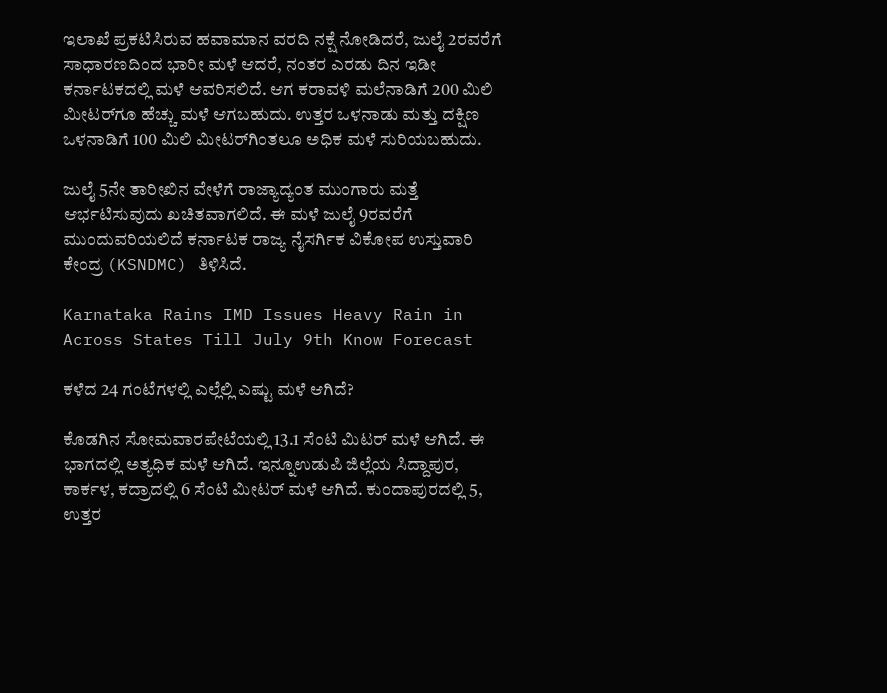ಇಲಾಖೆ ಪ್ರಕಟಿಸಿರುವ ಹವಾಮಾನ ವರದಿ ನಕ್ಷೆ ನೋಡಿದರೆ, ಜುಲೈ 2ರವರೆಗೆ ಸಾಧಾರಣದಿಂದ ಭಾರೀ ಮಳೆ ಆದರೆ, ನಂತರ ಎರಡು ದಿನ ಇಡೀ ಕರ್ನಾಟಕದಲ್ಲಿ ಮಳೆ ಆವರಿಸಲಿದೆ. ಆಗ ಕರಾವಳಿ ಮಲೆನಾಡಿಗೆ 200 ಮಿಲಿ ಮೀಟರ್‌ಗೂ ಹೆಚ್ಚು ಮಳೆ ಆಗಬಹುದು. ಉತ್ತರ ಒಳನಾಡು ಮತ್ತು ದಕ್ಷಿಣ ಒಳನಾಡಿಗೆ 100 ಮಿಲಿ ಮೀಟರ್‌ಗಿಂತಲೂ ಅಧಿಕ ಮಳೆ ಸುರಿಯಬಹುದು.

ಜುಲೈ 5ನೇ ತಾರೀಖಿನ ವೇಳೆಗೆ ರಾಜ್ಯಾದ್ಯಂತ ಮುಂಗಾರು ಮತ್ತೆ ಆರ್ಭಟಿಸುವುದು ಖಚಿತವಾಗಲಿದೆ. ಈ ಮಳೆ ಜುಲೈ 9ರವರೆಗೆ ಮುಂದುವರಿಯಲಿದೆ ಕರ್ನಾಟಕ ರಾಜ್ಯ ನೈಸರ್ಗಿಕ ವಿಕೋಪ ಉಸ್ತುವಾರಿ ಕೇಂದ್ರ (KSNDMC) ತಿಳಿಸಿದೆ.

Karnataka Rains IMD Issues Heavy Rain in Across States Till July 9th Know Forecast

ಕಳೆದ 24 ಗಂಟೆಗಳಲ್ಲಿ ಎಲ್ಲೆಲ್ಲಿ ಎಷ್ಟು ಮಳೆ ಆಗಿದೆ?

ಕೊಡಗಿನ ಸೋಮವಾರಪೇಟೆಯಲ್ಲಿ 13.1 ಸೆಂಟಿ ಮಿಟರ್ ಮಳೆ ಆಗಿದೆ. ಈ ಭಾಗದಲ್ಲಿ ಅತ್ಯಧಿಕ ಮಳೆ ಆಗಿದೆ. ಇನ್ನೂಉಡುಪಿ ಜಿಲ್ಲೆಯ ಸಿದ್ದಾಪುರ, ಕಾರ್ಕಳ, ಕದ್ರಾದಲ್ಲಿ 6 ಸೆಂಟಿ ಮೀಟರ್ ಮಳೆ ಆಗಿದೆ. ಕುಂದಾಪುರದಲ್ಲಿ 5, ಉತ್ತರ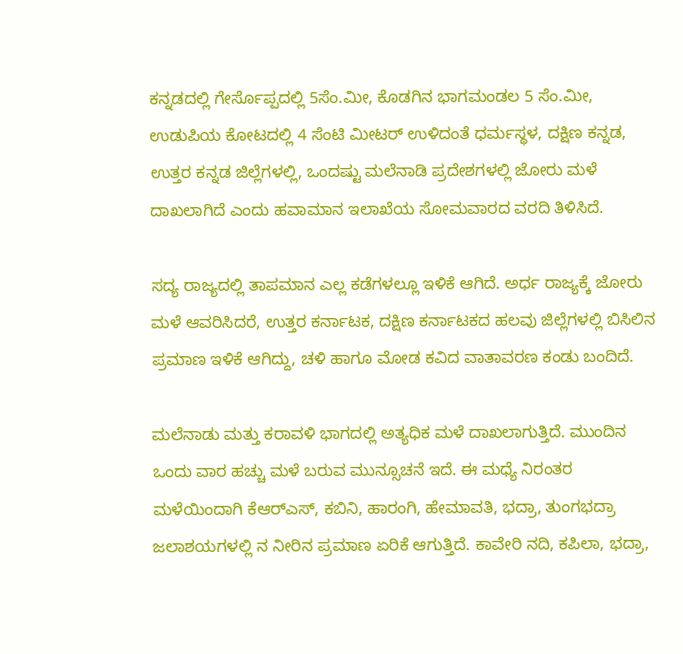ಕನ್ನಡದಲ್ಲಿ ಗೇರ್ಸೊಪ್ಪದಲ್ಲಿ 5ಸೆಂ.ಮೀ, ಕೊಡಗಿನ ಭಾಗಮಂಡಲ 5 ಸೆಂ.ಮೀ, ಉಡುಪಿಯ ಕೋಟದಲ್ಲಿ 4 ಸೆಂಟಿ ಮೀಟರ್ ಉಳಿದಂತೆ ಧರ್ಮಸ್ಥಳ, ದಕ್ಷಿಣ ಕನ್ನಡ, ಉತ್ತರ ಕನ್ನಡ ಜಿಲ್ಲೆಗಳಲ್ಲಿ, ಒಂದಷ್ಟು ಮಲೆನಾಡಿ ಪ್ರದೇಶಗಳಲ್ಲಿ ಜೋರು ಮಳೆ ದಾಖಲಾಗಿದೆ ಎಂದು ಹವಾಮಾನ ಇಲಾಖೆಯ ಸೋಮವಾರದ ವರದಿ ತಿಳಿಸಿದೆ.

ಸದ್ಯ ರಾಜ್ಯದಲ್ಲಿ ತಾಪಮಾನ ಎಲ್ಲ ಕಡೆಗಳಲ್ಲೂ ಇಳಿಕೆ ಆಗಿದೆ. ಅರ್ಧ ರಾಜ್ಯಕ್ಕೆ ಜೋರು ಮಳೆ ಆವರಿಸಿದರೆ, ಉತ್ತರ ಕರ್ನಾಟಕ, ದಕ್ಷಿಣ ಕರ್ನಾಟಕದ ಹಲವು ಜಿಲ್ಲೆಗಳಲ್ಲಿ ಬಿಸಿಲಿನ ಪ್ರಮಾಣ ಇಳಿಕೆ ಆಗಿದ್ದು, ಚಳಿ ಹಾಗೂ ಮೋಡ ಕವಿದ ವಾತಾವರಣ ಕಂಡು ಬಂದಿದೆ.

ಮಲೆನಾಡು ಮತ್ತು ಕರಾವಳಿ ಭಾಗದಲ್ಲಿ ಅತ್ಯಧಿಕ ಮಳೆ ದಾಖಲಾಗುತ್ತಿದೆ. ಮುಂದಿನ ಒಂದು ವಾರ ಹಚ್ಚು ಮಳೆ ಬರುವ ಮುನ್ಸೂಚನೆ ಇದೆ. ಈ ಮಧ್ಯೆ ನಿರಂತರ ಮಳೆಯಿಂದಾಗಿ ಕೆಆರ್‌ಎಸ್, ಕಬಿನಿ, ಹಾರಂಗಿ, ಹೇಮಾವತಿ, ಭದ್ರಾ, ತುಂಗಭದ್ರಾ ಜಲಾಶಯಗಳಲ್ಲಿ ನ ನೀರಿನ ಪ್ರಮಾಣ ಏರಿಕೆ ಆಗುತ್ತಿದೆ. ಕಾವೇರಿ ನದಿ, ಕಪಿಲಾ, ಭದ್ರಾ,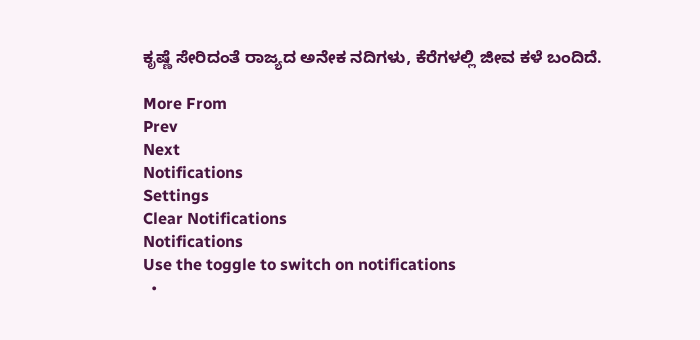ಕೃಷ್ಣೆ ಸೇರಿದಂತೆ ರಾಜ್ಯದ ಅನೇಕ ನದಿಗಳು, ಕೆರೆಗಳಲ್ಲಿ ಜೀವ ಕಳೆ ಬಂದಿದೆ.

More From
Prev
Next
Notifications
Settings
Clear Notifications
Notifications
Use the toggle to switch on notifications
  •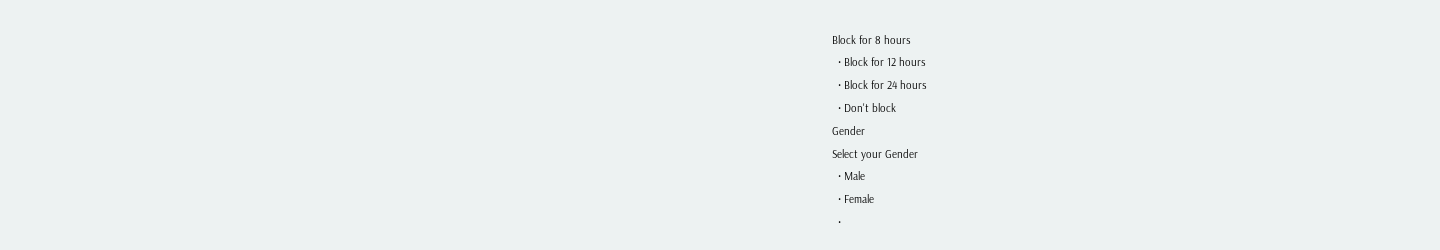Block for 8 hours
  • Block for 12 hours
  • Block for 24 hours
  • Don't block
Gender
Select your Gender
  • Male
  • Female
  •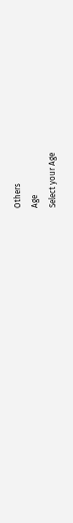Others
Age
Select your Age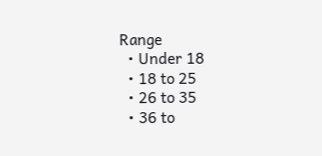Range
  • Under 18
  • 18 to 25
  • 26 to 35
  • 36 to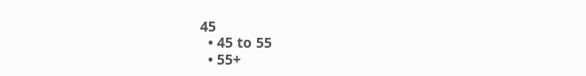45
  • 45 to 55
  • 55+